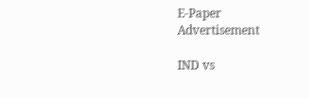E-Paper
Advertisement

IND vs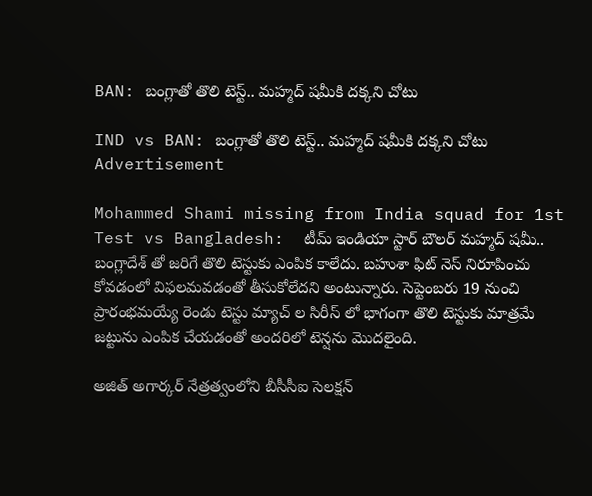BAN: బంగ్లాతో తొలి టెస్ట్.. మహ్మద్ షమీకి దక్కని చోటు

IND vs BAN: బంగ్లాతో తొలి టెస్ట్.. మహ్మద్ షమీకి దక్కని చోటు
Advertisement

Mohammed Shami missing from India squad for 1st Test vs Bangladesh:  టీమ్ ఇండియా స్టార్ బౌలర్ మహ్మద్ షమీ.. బంగ్లాదేశ్ తో జరిగే తొలి టెస్టుకు ఎంపిక కాలేదు. బహుశా ఫిట్ నెస్ నిరూపించు కోవడంలో విఫలమవడంతో తీసుకోలేదని అంటున్నారు. సెప్టెంబరు 19 నుంచి ప్రారంభమయ్యే రెండు టెస్టు మ్యాచ్ ల సిరీస్ లో భాగంగా తొలి టెస్టుకు మాత్రమే జట్టును ఎంపిక చేయడంతో అందరిలో టెన్షను మొదలైంది.

అజిత్ అగార్కర్ నేత్రత్వంలోని బీసీసీఐ సెలక్షన్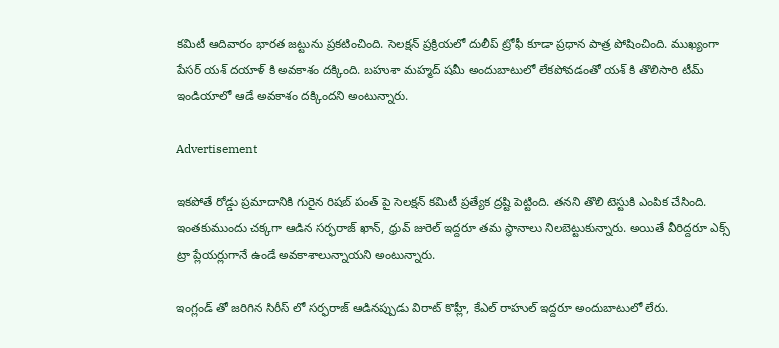కమిటీ ఆదివారం భారత జట్టును ప్రకటించింది. సెలక్షన్ ప్రక్రియలో దులీప్ ట్రోఫీ కూడా ప్రధాన పాత్ర పోషించింది. ముఖ్యంగా పేసర్ యశ్ దయాళ్ కి అవకాశం దక్కింది. బహుశా మహ్మద్ షమీ అందుబాటులో లేకపోవడంతో యశ్ కి తొలిసారి టీమ్ ఇండియాలో ఆడే అవకాశం దక్కిందని అంటున్నారు.

Advertisement

ఇకపోతే రోడ్డు ప్రమాదానికి గురైన రిషబ్ పంత్ పై సెలక్షన్ కమిటీ ప్రత్యేక ద్రష్టి పెట్టింది. తనని తొలి టెస్టుకి ఎంపిక చేసింది. ఇంతకుముందు చక్కగా ఆడిన సర్ఫరాజ్ ఖాన్, ధ్రువ్ జురెల్ ఇద్దరూ తమ స్థానాలు నిలబెట్టుకున్నారు. అయితే వీరిద్దరూ ఎక్స్ ట్రా ప్లేయర్లుగానే ఉండే అవకాశాలున్నాయని అంటున్నారు.

ఇంగ్లండ్ తో జరిగిన సిరీస్ లో సర్ఫరాజ్ ఆడినప్పుడు విరాట్ కొహ్లీ, కేఎల్ రాహుల్ ఇద్దరూ అందుబాటులో లేరు.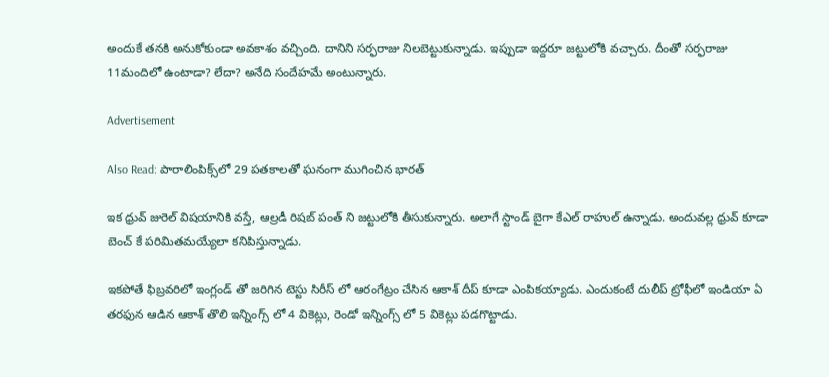అందుకే తనకి అనుకోకుండా అవకాశం వచ్చింది. దానిని సర్ఫరాజు నిలబెట్టుకున్నాడు. ఇప్పుడా ఇద్దరూ జట్టులోకి వచ్చారు. దీంతో సర్ఫరాజు 11మందిలో ఉంటాడా? లేదా? అనేది సందేహమే అంటున్నారు.

Advertisement

Also Read: పారాలింపిక్స్‌లో 29 పతకాలతో ఘనంగా ముగించిన భారత్

ఇక ధ్రువ్ జురెల్ విషయానికి వస్తే, ఆల్రడీ రిషబ్ పంత్ ని జట్టులోకి తీసుకున్నారు. అలాగే స్టాండ్ బైగా కేఎల్ రాహుల్ ఉన్నాడు. అందువల్ల ధ్రువ్ కూడా బెంచ్ కే పరిమితమయ్యేలా కనిపిస్తున్నాడు.

ఇకపోతే ఫిబ్రవరిలో ఇంగ్లండ్ తో జరిగిన టెస్టు సిరీస్ లో ఆరంగేట్రం చేసిన ఆకాశ్ దీప్ కూడా ఎంపికయ్యాడు. ఎందుకంటే దులీప్ ట్రోఫీలో ఇండియా ఏ తరఫున ఆడిన ఆకాశ్ తొలి ఇన్నింగ్స్ లో 4 వికెట్లు, రెండో ఇన్నింగ్స్ లో 5 వికెట్లు పడగొట్టాడు.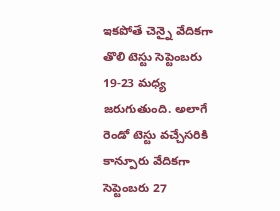ఇకపోతే చెన్నై వేదికగా తొలి టెస్టు సెప్టెంబరు 19-23 మధ్య జరుగుతుంది. అలాగే రెండో టెస్టు వచ్చేసరికి కాన్పూరు వేదికగా సెప్టెంబరు 27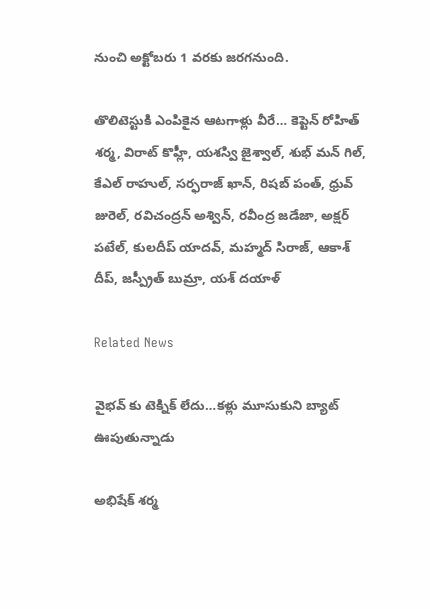నుంచి అక్టోబరు 1 వరకు జరగనుంది.

తొలిటెస్టుకి ఎంపికైన ఆటగాళ్లు వీరే… కెప్టెన్ రోహిత్ శర్మ, విరాట్ కొహ్లీ, యశస్వి జైశ్వాల్, శుభ్ మన్ గిల్, కేఎల్ రాహుల్, సర్ఫరాజ్ ఖాన్, రిషబ్ పంత్, ధ్రువ్ జురెల్, రవిచంద్రన్ అశ్విన్, రవీంద్ర జడేజా, అక్షర్ పటేల్, కులదీప్ యాదవ్, మహ్మద్ సిరాజ్, ఆకాశ్ దీప్, జస్ప్రీత్ బుమ్రా, యశ్ దయాళ్

Related News

వైభ‌వ్ కు టెక్నిక్ లేదు…క‌ళ్లు మూసుకుని బ్యాట్ ఊపుతున్నాడు

అభిషేక్ శర్మ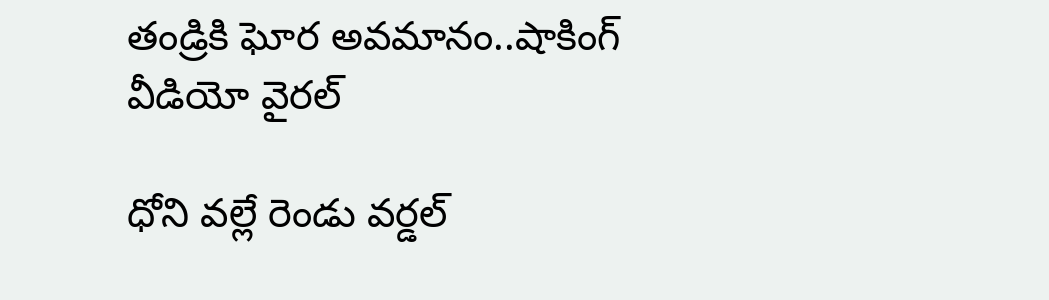తండ్రికి ఘోర అవమానం..షాకింగ్ వీడియో వైర‌ల్

ధోని వల్లే రెండు వ‌ర్డ‌ల్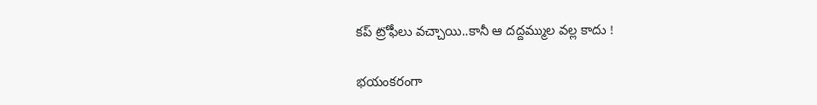క‌ప్ ట్రోఫీలు వ‌చ్చాయి..కానీ ఆ ద‌ద్ద‌మ్ముల వ‌ల్ల కాదు !

భ‌యంక‌రంగా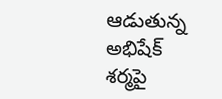ఆడుతున్న అభిషేక్ శ‌ర్మపై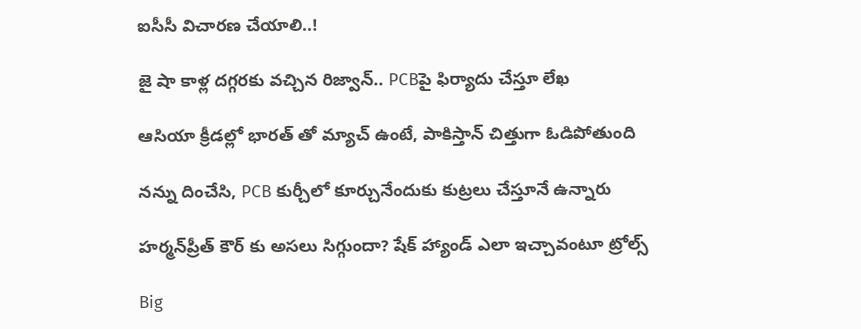ఐసీసీ విచార‌ణ చేయాలి..!

జై షా కాళ్ల ద‌గ్గ‌ర‌కు వ‌చ్చిన రిజ్వాన్‌.. PCBపై ఫిర్యాదు చేస్తూ లేఖ‌

ఆసియా క్రీడల్లో భారత్ తో మ్యాచ్ ఉంటే, పాకిస్తాన్ చిత్తుగా ఓడిపోతుంది

నన్ను దించేసి, PCB కుర్చీలో కూర్చునేందుకు కుట్ర‌లు చేస్తూనే ఉన్నారు

హర్మన్‌ప్రీత్ కౌర్ కు అస‌లు సిగ్గుందా? షేక్ హ్యాండ్ ఎలా ఇచ్చావంటూ ట్రోల్స్‌

Big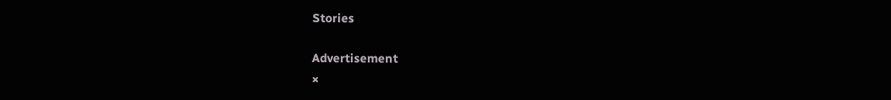Stories

Advertisement
×